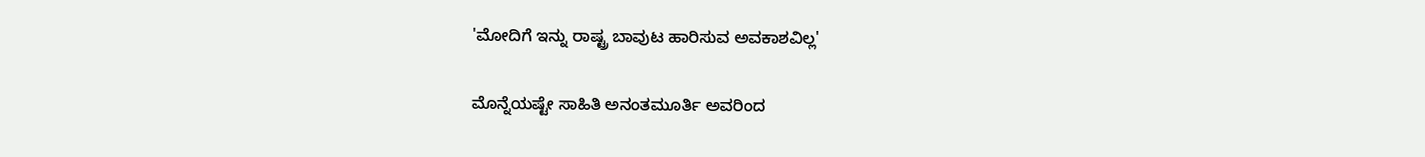'ಮೋದಿಗೆ ಇನ್ನು ರಾಷ್ಟ್ರ ಬಾವುಟ ಹಾರಿಸುವ ಅವಕಾಶವಿಲ್ಲ'

ಮೊನ್ನೆಯಷ್ಟೇ ಸಾಹಿತಿ ಅನಂತಮೂರ್ತಿ ಅವರಿಂದ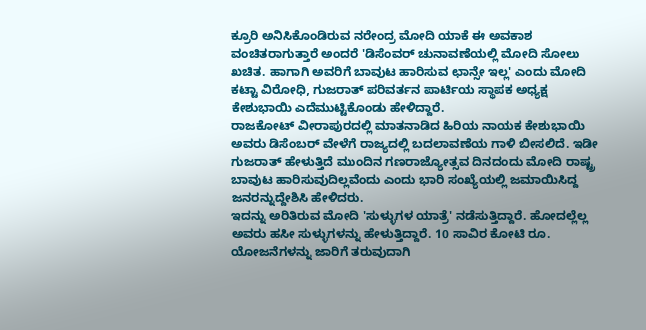ಕ್ರೂರಿ ಅನಿಸಿಕೊಂಡಿರುವ ನರೇಂದ್ರ ಮೋದಿ ಯಾಕೆ ಈ ಅವಕಾಶ ವಂಚಿತರಾಗುತ್ತಾರೆ ಅಂದರೆ 'ಡಿಸೆಂವರ್ ಚುನಾವಣೆಯಲ್ಲಿ ಮೋದಿ ಸೋಲು ಖಚಿತ. ಹಾಗಾಗಿ ಅವರಿಗೆ ಬಾವುಟ ಹಾರಿಸುವ ಛಾನ್ಸೇ ಇಲ್ಲ' ಎಂದು ಮೋದಿ ಕಟ್ಟಾ ವಿರೋಧಿ, ಗುಜರಾತ್ ಪರಿವರ್ತನ ಪಾರ್ಟಿಯ ಸ್ಥಾಪಕ ಅಧ್ಯಕ್ಷ ಕೇಶುಭಾಯಿ ಎದೆಮುಟ್ಟಿಕೊಂಡು ಹೇಳಿದ್ದಾರೆ.
ರಾಜಕೋಟ್ ವೀರಾಪುರದಲ್ಲಿ ಮಾತನಾಡಿದ ಹಿರಿಯ ನಾಯಕ ಕೇಶುಭಾಯಿ ಅವರು ಡಿಸೆಂಬರ್ ವೇಳೆಗೆ ರಾಜ್ಯದಲ್ಲಿ ಬದಲಾವಣೆಯ ಗಾಳಿ ಬೀಸಲಿದೆ. ಇಡೀ ಗುಜರಾತ್ ಹೇಳುತ್ತಿದೆ ಮುಂದಿನ ಗಣರಾಜ್ಯೋತ್ಸವ ದಿನದಂದು ಮೋದಿ ರಾಷ್ಟ್ರ ಬಾವುಟ ಹಾರಿಸುವುದಿಲ್ಲವೆಂದು ಎಂದು ಭಾರಿ ಸಂಖ್ಯೆಯಲ್ಲಿ ಜಮಾಯಿಸಿದ್ದ ಜನರನ್ನುದ್ದೇಶಿಸಿ ಹೇಳಿದರು.
ಇದನ್ನು ಅರಿತಿರುವ ಮೋದಿ 'ಸುಳ್ಳುಗಳ ಯಾತ್ರೆ' ನಡೆಸುತ್ತಿದ್ದಾರೆ. ಹೋದಲ್ಲೆಲ್ಲ ಅವರು ಹಸೀ ಸುಳ್ಳುಗಳನ್ನು ಹೇಳುತ್ತಿದ್ದಾರೆ. 10 ಸಾವಿರ ಕೋಟಿ ರೂ. ಯೋಜನೆಗಳನ್ನು ಜಾರಿಗೆ ತರುವುದಾಗಿ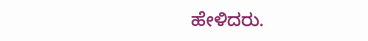ಹೇಳಿದರು.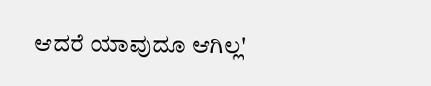ಆದರೆ ಯಾವುದೂ ಆಗಿಲ್ಲ'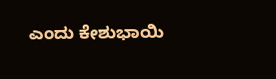ಎಂದು ಕೇಶುಭಾಯಿ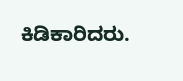ಕಿಡಿಕಾರಿದರು.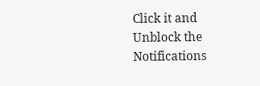Click it and Unblock the Notifications